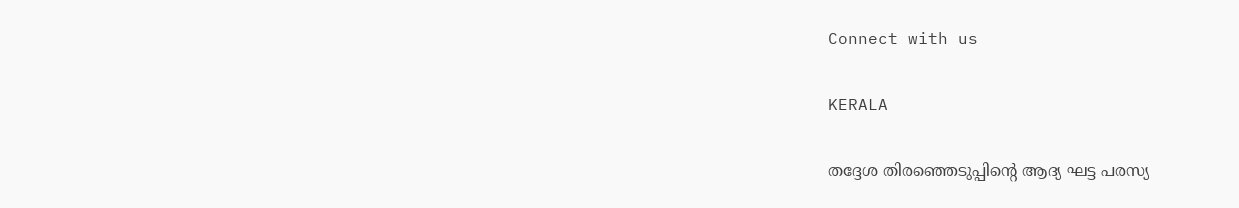Connect with us

KERALA

തദ്ദേശ തിരഞ്ഞെടുപ്പിന്റെ ആദ്യ ഘട്ട പരസ്യ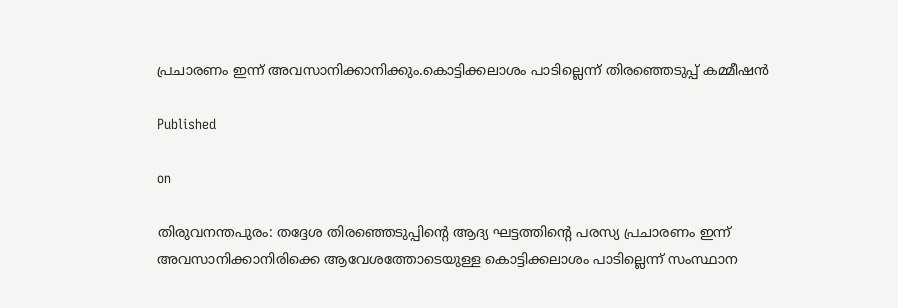പ്രചാരണം ഇന്ന് അവസാനിക്കാനിക്കും.കൊട്ടിക്കലാശം പാടില്ലെന്ന് തിരഞ്ഞെടുപ്പ് കമ്മീഷൻ

Published

on

തിരുവനന്തപുരം: തദ്ദേശ തിരഞ്ഞെടുപ്പിന്റെ ആദ്യ ഘട്ടത്തിന്റെ പരസ്യ പ്രചാരണം ഇന്ന് അവസാനിക്കാനിരിക്കെ ആവേശത്തോടെയുള്ള കൊട്ടിക്കലാശം പാടില്ലെന്ന് സംസ്ഥാന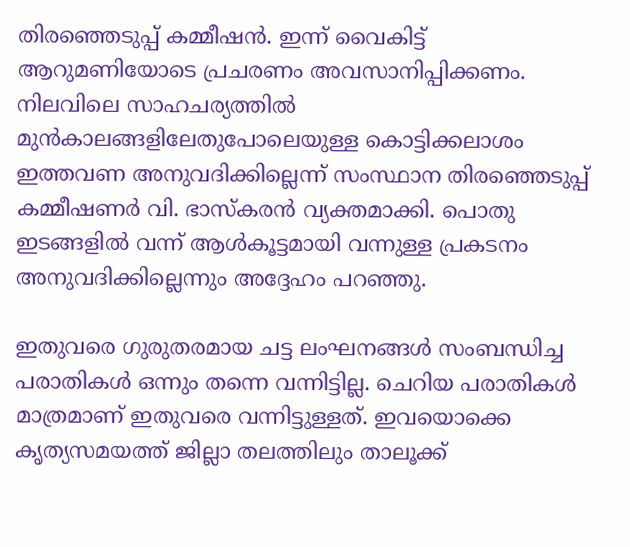തിരഞ്ഞെടുപ്പ് കമ്മീഷൻ. ഇന്ന് വൈകിട്ട് ആറുമണിയോടെ പ്രചരണം അവസാനിപ്പിക്കണം. നിലവിലെ സാഹചര്യത്തിൽ മുൻകാലങ്ങളിലേതുപോലെയുള്ള കൊട്ടിക്കലാശം ഇത്തവണ അനുവദിക്കില്ലെന്ന് സംസ്ഥാന തിരഞ്ഞെടുപ്പ് കമ്മീഷണർ വി. ഭാസ്കരൻ വ്യക്തമാക്കി. പൊതു ഇടങ്ങളിൽ വന്ന് ആൾകൂട്ടമായി വന്നുള്ള പ്രകടനം അനുവദിക്കില്ലെന്നും അദ്ദേഹം പറഞ്ഞു.

ഇതുവരെ ഗുരുതരമായ ചട്ട ലംഘനങ്ങൾ സംബന്ധിച്ച പരാതികൾ ഒന്നും തന്നെ വന്നിട്ടില്ല. ചെറിയ പരാതികൾ മാത്രമാണ് ഇതുവരെ വന്നിട്ടുള്ളത്. ഇവയൊക്കെ കൃത്യസമയത്ത് ജില്ലാ തലത്തിലും താലൂക്ക്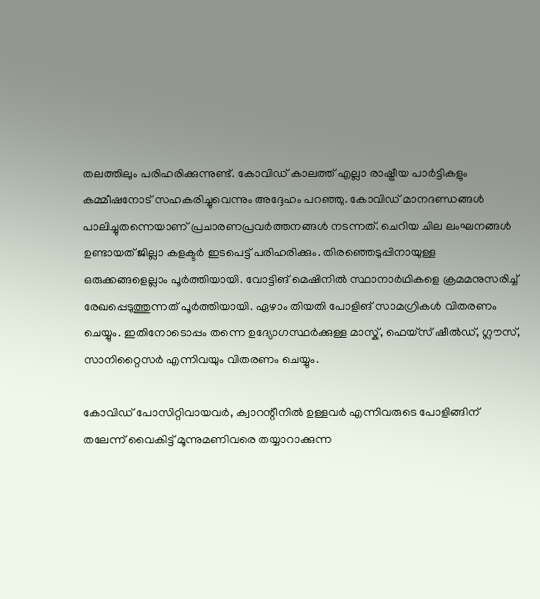തലത്തിലും പരിഹരിക്കുന്നുണ്ട്. കോവിഡ് കാലത്ത് എല്ലാ രാഷ്ട്രീയ പാർട്ടികളും കമ്മീഷനോട് സഹകരിച്ചുവെന്നും അദ്ദേഹം പറഞ്ഞു. കോവിഡ് മാനദണ്ഡങ്ങൾ പാലിച്ചുതന്നെയാണ് പ്രചാരണപ്രവർത്തനങ്ങൾ നടന്നത്. ചെറിയ ചില ലംഘനങ്ങൾ ഉണ്ടായത് ജില്ലാ കളക്ടർ ഇടപെട്ട് പരിഹരിക്കും. തിരഞ്ഞെടുപ്പിനായുള്ള ഒരുക്കങ്ങളെല്ലാം പൂർത്തിയായി. വോട്ടിങ് മെഷിനിൽ സ്ഥാനാർഥികളെ ക്രമമനുസരിച്ച് രേഖപ്പെടുത്തുന്നത് പൂർത്തിയായി. ഏഴാം തിയതി പോളിങ് സാമഗ്രികൾ വിതരണം ചെയ്യും. ഇതിനോടൊപ്പം തന്നെ ഉദ്യോഗസ്ഥർക്കുള്ള മാസ്ക്, ഫെയ്സ് ഷീൽഡ്, ഗ്ലൗസ്, സാനിറ്റൈസർ എന്നിവയും വിതരണം ചെയ്യും.

കോവിഡ് പോസിറ്റിവായവർ, ക്വാറന്റീനിൽ ഉള്ളവർ എന്നിവരുടെ പോളിങ്ങിന് തലേന്ന് വൈകിട്ട് മൂന്നുമണിവരെ തയ്യാറാക്കുന്ന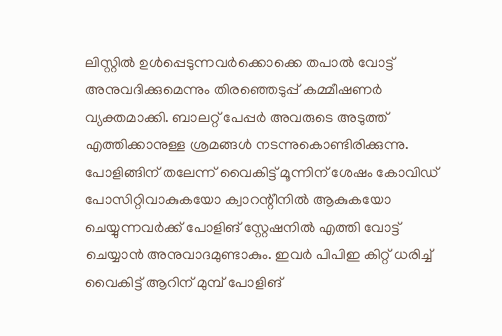ലിസ്റ്റിൽ ഉൾപ്പെടുന്നവർക്കൊക്കെ തപാൽ വോട്ട് അനുവദിക്കുമെന്നും തിരഞ്ഞെടുപ്പ് കമ്മീഷണർ വ്യക്തമാക്കി. ബാലറ്റ് പേപ്പർ അവരുടെ അടുത്ത് എത്തിക്കാനുള്ള ശ്രമങ്ങൾ നടന്നുകൊണ്ടിരിക്കുന്നു. പോളിങ്ങിന് തലേന്ന് വൈകിട്ട് മൂന്നിന് ശേഷം കോവിഡ് പോസിറ്റിവാകുകയോ ക്വാറന്റീനിൽ ആകുകയോ ചെയ്യുന്നവർക്ക് പോളിങ് സ്റ്റേഷനിൽ എത്തി വോട്ട് ചെയ്യാൻ അനുവാദമുണ്ടാകും. ഇവർ പിപിഇ കിറ്റ് ധരിച്ച് വൈകിട്ട് ആറിന് മുമ്പ് പോളിങ്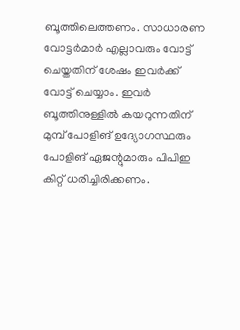ബൂത്തിലെത്തണം. സാധാരണ വോട്ടർമാർ എല്ലാവരും വോട്ട് ചെയ്തതിന് ശേഷം ഇവർക്ക് വോട്ട് ചെയ്യാം. ഇവർ ബൂത്തിനുള്ളിൽ കയറുന്നതിന് മുമ്പ് പോളിങ് ഉദ്യോഗസ്ഥരും പോളിങ് ഏജന്റുമാരും പിപിഇ കിറ്റ് ധരിച്ചിരിക്കണം.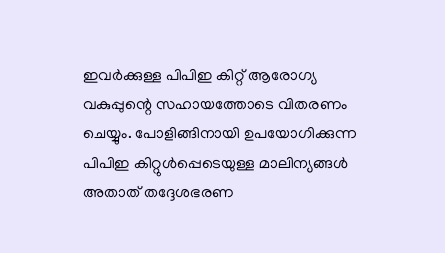ഇവർക്കുള്ള പിപിഇ കിറ്റ് ആരോഗ്യ വകുപ്പുന്റെ സഹായത്തോടെ വിതരണം ചെയ്യും. പോളിങ്ങിനായി ഉപയോഗിക്കുന്ന പിപിഇ കിറ്റുൾപ്പെടെയുള്ള മാലിന്യങ്ങൾ അതാത് തദ്ദേശഭരണ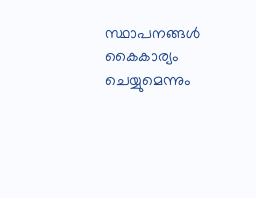സ്ഥാപനങ്ങൾ കൈകാര്യം ചെയ്യുമെന്നും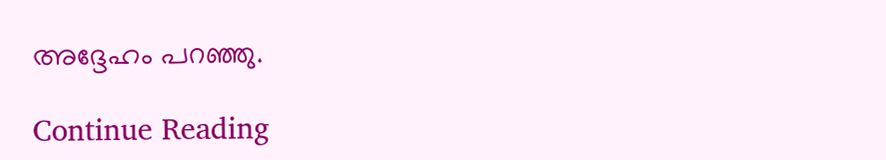അദ്ദേഹം പറഞ്ഞു.

Continue Reading